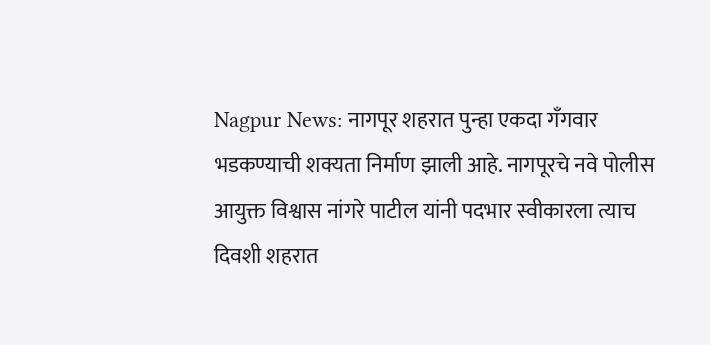Nagpur News: नागपूर शहरात पुन्हा एकदा गँगवार भडकण्याची शक्यता निर्माण झाली आहे. नागपूरचे नवे पोलीस आयुक्त विश्वास नांगरे पाटील यांनी पदभार स्वीकारला त्याच दिवशी शहरात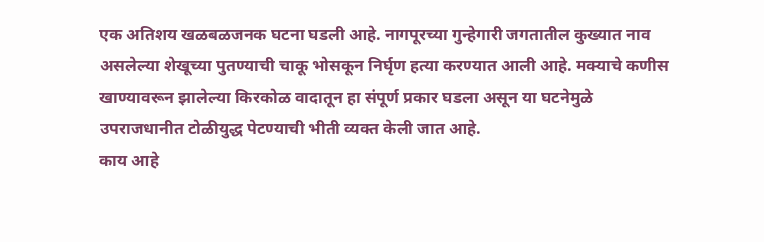एक अतिशय खळबळजनक घटना घडली आहे. नागपूरच्या गुन्हेगारी जगतातील कुख्यात नाव असलेल्या शेखूच्या पुतण्याची चाकू भोसकून निर्घृण हत्या करण्यात आली आहे. मक्याचे कणीस खाण्यावरून झालेल्या किरकोळ वादातून हा संपूर्ण प्रकार घडला असून या घटनेमुळे उपराजधानीत टोळीयुद्ध पेटण्याची भीती व्यक्त केली जात आहे.
काय आहे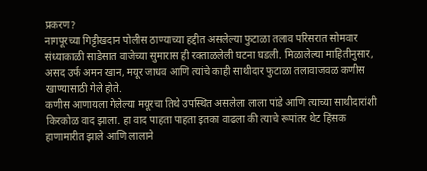प्रकरण?
नागपूरच्या गिट्टीखदान पोलीस ठाण्याच्या हद्दीत असलेल्या फुटाळा तलाव परिसरात सोमवार संध्याकाळी साडेसात वाजेच्या सुमारास ही रक्ताळलेली घटना घडली. मिळालेल्या माहितीनुसार, असद उर्फ अमन खान, मयूर जाधव आणि त्यांचे काही साथीदार फुटाळा तलावाजवळ कणीस खाण्यासाठी गेले होते.
कणीस आणायला गेलेल्या मयूरचा तिथे उपस्थित असलेला लाला पांडे आणि त्याच्या साथीदारांशी किरकोळ वाद झाला. हा वाद पाहता पाहता इतका वाढला की त्याचे रूपांतर थेट हिंसक हाणामारीत झाले आणि लालाने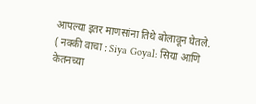आपल्या इतर माणसांना तिथे बोलावून घेतले.
( नक्की वाचा : Siya Goyal: सिया आणि केतनच्या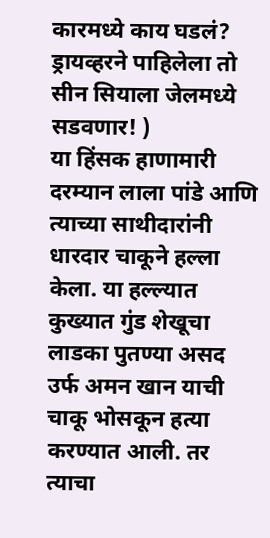कारमध्ये काय घडलं? ड्रायव्हरने पाहिलेला तो सीन सियाला जेलमध्ये सडवणार! )
या हिंसक हाणामारी दरम्यान लाला पांडे आणि त्याच्या साथीदारांनी धारदार चाकूने हल्ला केला. या हल्ल्यात कुख्यात गुंड शेखूचा लाडका पुतण्या असद उर्फ अमन खान याची चाकू भोसकून हत्या करण्यात आली. तर त्याचा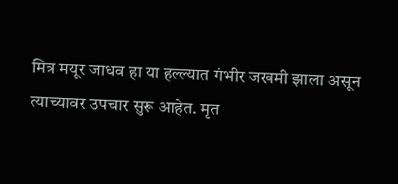मित्र मयूर जाधव हा या हल्ल्यात गंभीर जखमी झाला असून त्याच्यावर उपचार सुरू आहेत. मृत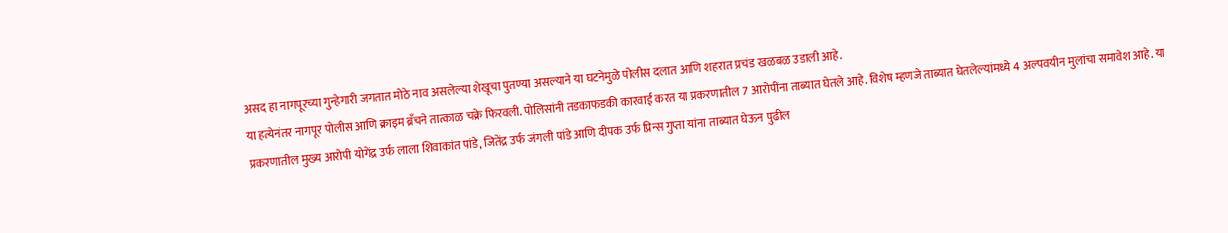असद हा नागपूरच्या गुन्हेगारी जगतात मोठे नाव असलेल्या शेखूचा पुतण्या असल्याने या घटनेमुळे पोलीस दलात आणि शहरात प्रचंड खळबळ उडाली आहे.
या हत्येनंतर नागपूर पोलीस आणि क्राइम ब्रँचने तात्काळ चक्रे फिरवली. पोलिसांनी तडकाफडकी कारवाई करत या प्रकरणातील 7 आरोपींना ताब्यात घेतले आहे. विशेष म्हणजे ताब्यात घेतलेल्यांमध्ये 4 अल्पवयीन मुलांचा समावेश आहे. या प्रकरणातील मुख्य आरोपी योगेंद्र उर्फ लाला शिवाकांत पांडे, जितेंद्र उर्फ जंगली पांडे आणि दीपक उर्फ प्रिन्स गुप्ता यांना ताब्यात घेऊन पुढील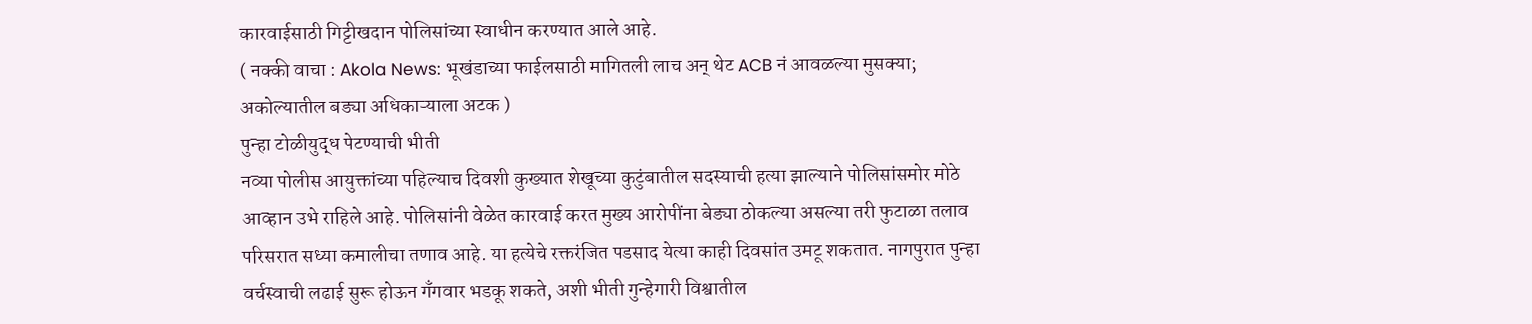कारवाईसाठी गिट्टीखदान पोलिसांच्या स्वाधीन करण्यात आले आहे.
( नक्की वाचा : Akola News: भूखंडाच्या फाईलसाठी मागितली लाच अन् थेट ACB नं आवळल्या मुसक्या; अकोल्यातील बड्या अधिकाऱ्याला अटक )
पुन्हा टोळीयुद्ध पेटण्याची भीती
नव्या पोलीस आयुक्तांच्या पहिल्याच दिवशी कुख्यात शेखूच्या कुटुंबातील सदस्याची हत्या झाल्याने पोलिसांसमोर मोठे आव्हान उभे राहिले आहे. पोलिसांनी वेळेत कारवाई करत मुख्य आरोपींना बेड्या ठोकल्या असल्या तरी फुटाळा तलाव परिसरात सध्या कमालीचा तणाव आहे. या हत्येचे रक्तरंजित पडसाद येत्या काही दिवसांत उमटू शकतात. नागपुरात पुन्हा वर्चस्वाची लढाई सुरू होऊन गँगवार भडकू शकते, अशी भीती गुन्हेगारी विश्वातील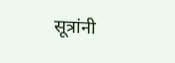सूत्रांनी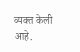व्यक्त केली आहे.